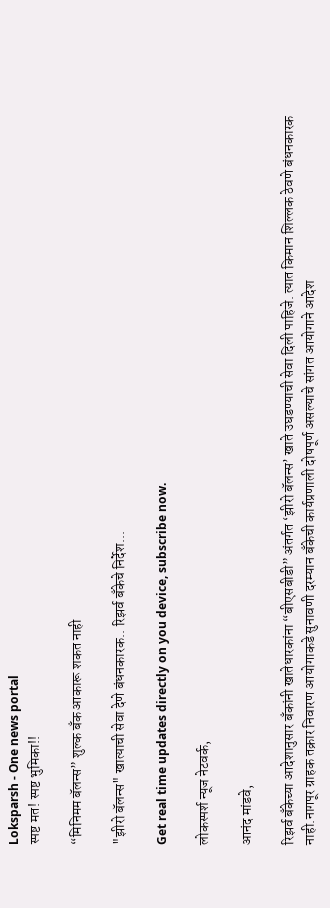Loksparsh - One news portal
स्पष्ट मत! स्पष्ट भुमिका!!

“मिनिमम बॅलन्स” शुल्क बँक आकारू शकत नाही

"झीरो बॅलन्स" खात्याची सेवा देणे बंधनकारक.. रिझर्व बँकेचे निर्देश...

Get real time updates directly on you device, subscribe now.

लोकस्पर्श न्यूज नेटवर्क,

आनंद मांडवे,

रिझर्व बँकेच्या आदेशानुसार बँकांनी खातेधारकांना “बीएसबीडी” अंतर्गत ‘झीरो बॅलन्स’ खाते उघडण्याची सेवा दिली पाहिजे. त्यात किमान शिल्लक ठेवणे बंधनकारक नाही.नागपूर ग्राहक तक्रार निवारण आयोगाकडे सुनावणी दरम्यान बँकेची कार्यप्रणाली दोषपूर्ण असल्याचे सांगत आयोगाने आदेश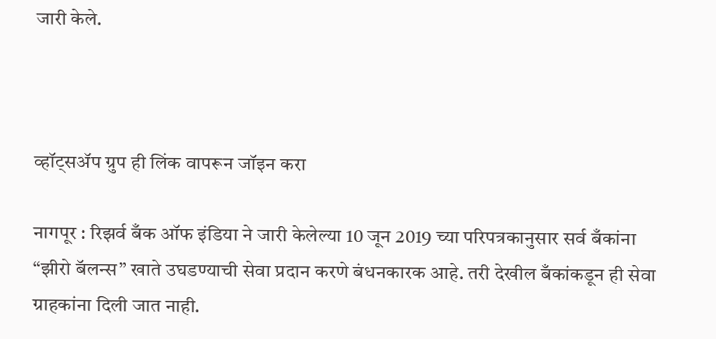जारी केले.



व्हॉट्सॲप ग्रुप ही लिंक वापरून जॉइन करा

नागपूर : रिझर्व बँक ऑफ इंडिया ने जारी केलेल्या 10 जून 2019 च्या परिपत्रकानुसार सर्व बँकांना “झीरो बॅलन्स” खाते उघडण्याची सेवा प्रदान करणे बंधनकारक आहे. तरी देखील बँकांकडून ही सेवा ग्राहकांना दिली जात नाही.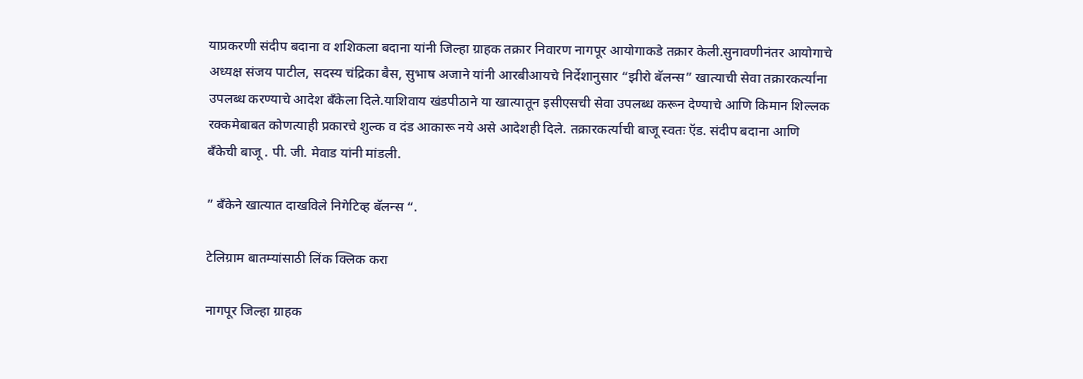याप्रकरणी संदीप बदाना व शशिकला बदाना यांनी जिल्हा ग्राहक तक्रार निवारण नागपूर आयोगाकडे तक्रार केली.सुनावणीनंतर आयोगाचे अध्यक्ष संजय पाटील, सदस्य चंद्रिका बैस, सुभाष अजाने यांनी आरबीआयचे निर्देशानुसार “झीरो बॅलन्स” खात्याची सेवा तक्रारकर्त्यांना उपलब्ध करण्याचे आदेश बँकेला दिले.याशिवाय खंडपीठाने या खात्यातून इसीएसची सेवा उपलब्ध करून देण्याचे आणि किमान शिल्लक रक्कमेबाबत कोणत्याही प्रकारचे शुल्क व दंड आकारू नये असे आदेशही दिले. तक्रारकर्त्याची बाजू स्वतः ऍड. संदीप बदाना आणि बँकेची बाजू . पी. जी. मेवाड यांनी मांडली.

” बँकेने खात्यात दाखविले निगेटिव्ह बॅलन्स “.

टेलिग्राम बातम्यांसाठी लिंक क्लिक करा

नागपूर जिल्हा ग्राहक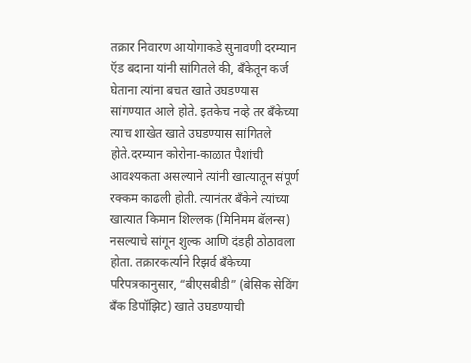तक्रार निवारण आयोगाकडे सुनावणी दरम्यान ऍड बदाना यांनी सांगितले की, बँकेतून कर्ज घेताना त्यांना बचत खाते उघडण्यास सांगण्यात आले होते. इतकेच नव्हे तर बँकेच्या त्याच शाखेत खाते उघडण्यास सांगितले होते.दरम्यान कोरोना-काळात पैशांची आवश्यकता असल्याने त्यांनी खात्यातून संपूर्ण रक्कम काढली होती. त्यानंतर बँकेने त्यांच्या खात्यात किमान शिल्लक (मिनिमम बॅलन्स) नसल्याचे सांगून शुल्क आणि दंडही ठोठावला होता. तक्रारकर्त्याने रिझर्व बँकेच्या परिपत्रकानुसार, “बीएसबीडी” (बेसिक सेविंग बँक डिपॉझिट) खाते उघडण्याची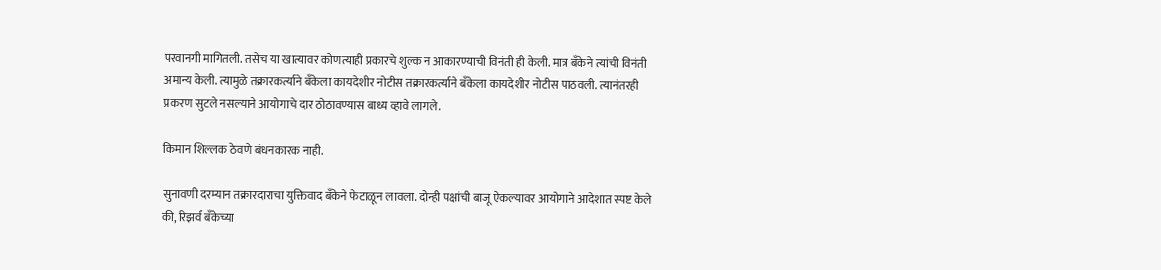परवानगी मागितली. तसेच या खात्यावर कोणत्याही प्रकारचे शुल्क न आकारण्याची विनंती ही केली. मात्र बँकेने त्यांची विनंती अमान्य केली. त्यामुळे तक्रारकर्त्याने बँकेला कायदेशीर नोटीस तक्रारकर्त्याने बँकेला कायदेशीर नोटीस पाठवली. त्यानंतरही प्रकरण सुटले नसल्याने आयोगाचे दार ठोठावण्यास बाध्य व्हावे लागले.

किमान शिल्लक ठेवणे बंधनकारक नाही.

सुनावणी दरम्यान तक्रारदाराचा युक्तिवाद बँकेने फेटाळून लावला. दोन्ही पक्षांची बाजू ऐकल्यावर आयोगाने आदेशात स्पष्ट केले की, रिझर्व बँकेच्या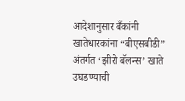आदेशानुसार बँकांनी खातेधारकांना “बीएसबीडी” अंतर्गत ‘झीरो बॅलन्स’ खाते उघडण्याची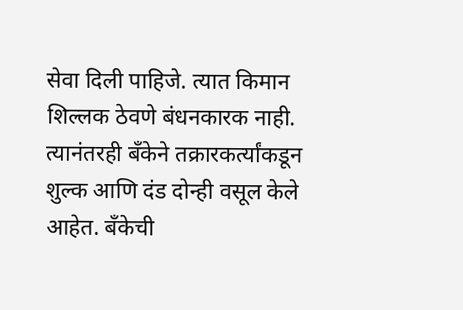सेवा दिली पाहिजे. त्यात किमान शिल्लक ठेवणे बंधनकारक नाही. त्यानंतरही बँकेने तक्रारकर्त्यांकडून शुल्क आणि दंड दोन्ही वसूल केले आहेत. बँकेची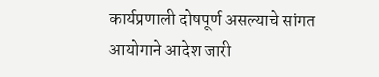कार्यप्रणाली दोषपूर्ण असल्याचे सांगत आयोगाने आदेश जारी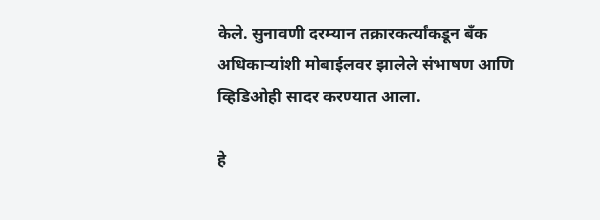केले. सुनावणी दरम्यान तक्रारकर्त्यांकडून बँक अधिकाऱ्यांशी मोबाईलवर झालेले संभाषण आणि व्हिडिओही सादर करण्यात आला.

हे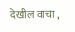देखील वाचा ,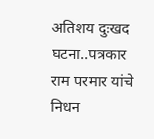अतिशय दुःखद घटना..पत्रकार राम परमार यांचे निधन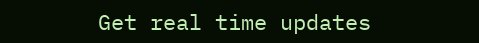Get real time updates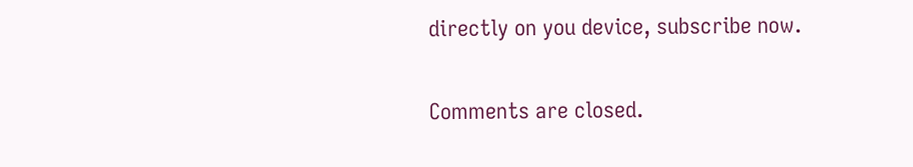directly on you device, subscribe now.

Comments are closed.